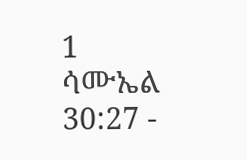1 ሳሙኤል 30:27 -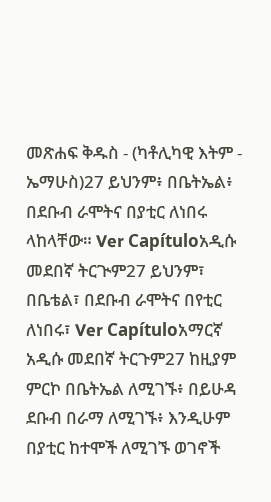መጽሐፍ ቅዱስ - (ካቶሊካዊ እትም - ኤማሁስ)27 ይህንም፥ በቤትኤል፥ በደቡብ ራሞትና በያቲር ለነበሩ ላከላቸው። Ver Capítuloአዲሱ መደበኛ ትርጒም27 ይህንም፣ በቤቴል፣ በደቡብ ራሞትና በየቲር ለነበሩ፣ Ver Capítuloአማርኛ አዲሱ መደበኛ ትርጉም27 ከዚያም ምርኮ በቤትኤል ለሚገኙ፥ በይሁዳ ደቡብ በራማ ለሚገኙ፥ እንዲሁም በያቲር ከተሞች ለሚገኙ ወገኖች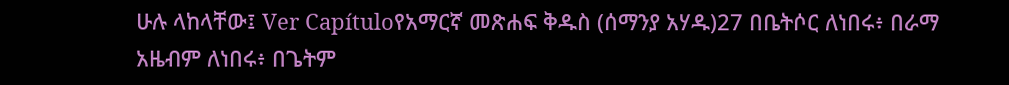ሁሉ ላከላቸው፤ Ver Capítuloየአማርኛ መጽሐፍ ቅዱስ (ሰማንያ አሃዱ)27 በቤትሶር ለነበሩ፥ በራማ አዜብም ለነበሩ፥ በጌትም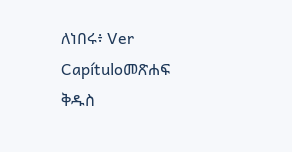ለነበሩ፥ Ver Capítuloመጽሐፍ ቅዱስ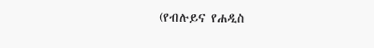(የብሉይና የሐዲስ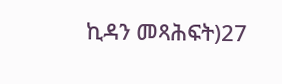ኪዳን መጻሕፍት)27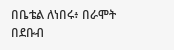በቤቴል ለነበሩ፥ በራሞት በደቡብ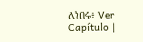ለነበሩ፥ Ver Capítulo |